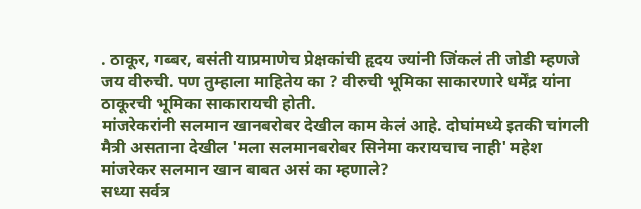. ठाकूर, गब्बर, बसंती याप्रमाणेच प्रेक्षकांची हृदय ज्यांनी जिंकलं ती जोडी म्हणजे जय वीरुची. पण तुम्हाला माहितेय का ? वीरुची भूमिका साकारणारे धर्मेंद्र यांना ठाकूरची भूमिका साकारायची होती.
मांजरेकरांनी सलमान खानबरोबर देखील काम केलं आहे. दोघांमध्ये इतकी चांगली मैत्री असताना देखील 'मला सलमानबरोबर सिनेमा करायचाच नाही' महेश मांजरेकर सलमान खान बाबत असं का म्हणाले?
सध्या सर्वत्र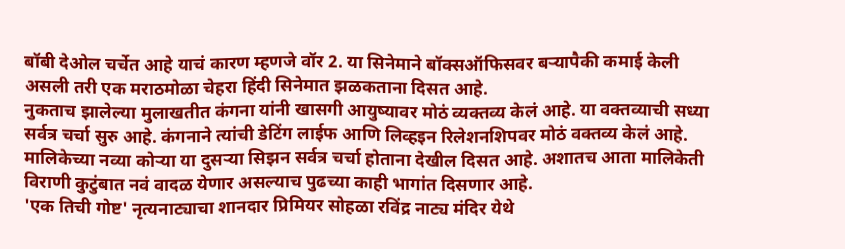बॉबी देओल चर्चेत आहे याचं कारण म्हणजे वॉर 2. या सिनेमाने बॉक्सऑफिसवर बऱ्यापैकी कमाई केली असली तरी एक मराठमोळा चेहरा हिंदी सिनेमात झळकताना दिसत आहे.
नुकताच झालेल्या मुलाखतीत कंगना यांनी खासगी आयुष्यावर मोठं व्यक्तव्य केलं आहे. या वक्तव्याची सध्या सर्वत्र चर्चा सुरु आहे. कंगनाने त्यांची डेटिंग लाईफ आणि लिव्हइन रिलेशनशिपवर मोठं वक्तव्य केलं आहे.
मालिकेच्या नव्या कोऱ्या या दुसऱ्या सिझन सर्वत्र चर्चा होताना देखील दिसत आहे. अशातच आता मालिकेती विराणी कुटुंबात नवं वादळ येणार असल्याच पुढच्या काही भागांत दिसणार आहे.
'एक तिची गोष्ट' नृत्यनाट्याचा शानदार प्रिमियर सोहळा रविंद्र नाट्य मंदिर येथे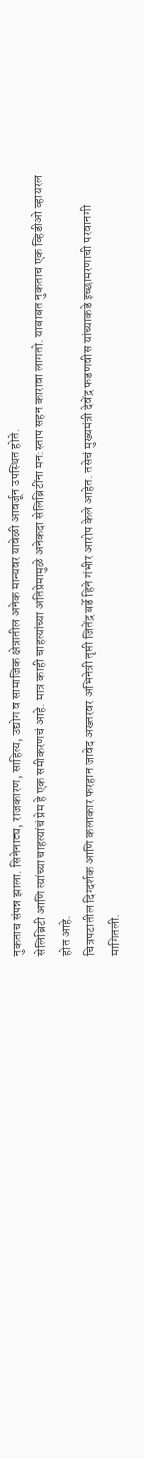नुकताच संपन्न झाला. सिनेनाट्य, राजकारण, साहित्य, उद्योग व सामाजिक क्षेत्रातील अनेक मान्यवर यावेळी आवर्जून उपस्थित होते.
सेलिब्रिटी आणि त्यांच्या चाहत्यांचं प्रेम हे एक समीकरणचं आहे. मात्र काही चाहत्यांच्या अतिप्रेमामुळे अनेकदा सेलिब्रिटींना मन:स्ताप सहन कारावा लागतो. याबाबत नुकताच एक व्हिडीओ व्हायरल होत आहे.
चित्रपटातील दिग्दर्शक आणि कलाकार फरहान जावेद अख्तरवर अभिनेत्री तृप्ती जितेंद्र बर्डे हिने गंभीर आरोप केले आहेत. तसेचं मुख्यमंत्री देवेंद्र फडणवीस यांच्याकडे इच्छामरणाची परवानगी मागितली.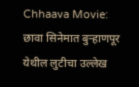Chhaava Movie: छावा सिनेमात बुऱ्हाणपूर येथील लुटीचा उल्लेख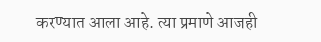करण्यात आला आहे. त्या प्रमाणे आजही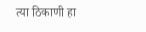त्या ठिकाणी हा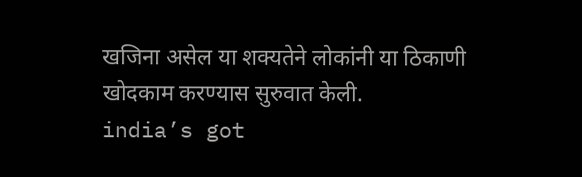खजिना असेल या शक्यतेने लोकांनी या ठिकाणी खोदकाम करण्यास सुरुवात केली.
india’s got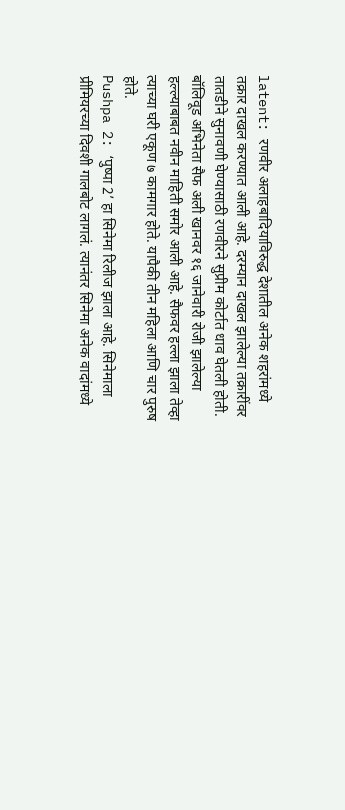latent: रणवीर अलाहबादियाविरुद्ध देशातील अनेक शहरांमध्ये तक्रार दाखल करण्यात आली आहे. दरम्यान दाखल झालेल्या तक्रारींवर तातडीने सुनावणी घेण्यासाठी रणवीरने सुप्रीम कोर्टात धाव घेतली होती.
बॉलिवूड अभिनेता सैफ अली खानवर १६ जानेवारी रोजी झालेल्या हल्ल्याबाबत नवीन माहिती समोर आली आहे. सैफवर हल्ला झाला तेव्हा त्याच्या घरी एकूण ७ कामगार होते. यापैकी तीन महिला आणि चार पुरुष होते.
Pushpa 2: ‘पुष्पा 2’ हा सिनेमा रिलीज झाला आहे. सिनेमाला प्रीमियरच्या दिवशी गालबोट लागलं. त्यानंतर सिनेमा अनेक वादांमध्ये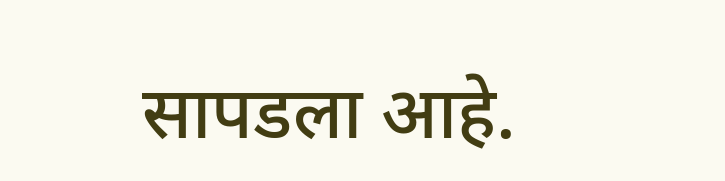सापडला आहे.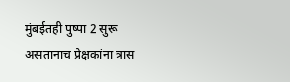मुंबईतही पुष्पा 2 सुरू असतानाच प्रेक्षकांना त्रास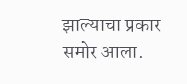झाल्याचा प्रकार समोर आला.